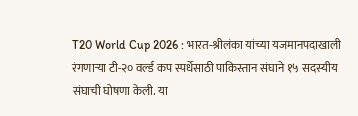T20 World Cup 2026 : भारत-श्रीलंका यांच्या यजमानपदाखाली रंगणाऱ्या टी-२० वर्ल्ड कप स्पर्धेसाठी पाकिस्तान संघाने १५ सदस्यीय संघाची घोषणा केली. या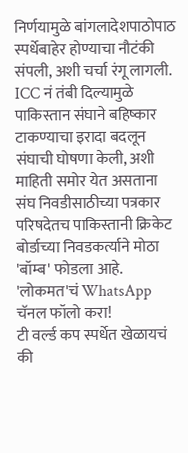निर्णयामुळे बांगलादेशपाठोपाठ स्पर्धेबाहेर होण्याचा नौटंकी संपली, अशी चर्चा रंगू लागली. ICC नं तंबी दिल्यामुळे पाकिस्तान संघाने बहिष्कार टाकण्याचा इरादा बदलून संघाची घोषणा केली, अशी माहिती समोर येत असताना संघ निवडीसाठीच्या पत्रकार परिषदेतच पाकिस्तानी क्रिकेट बोर्डाच्या निवडकर्त्याने मोठा 'बॉम्ब' फोडला आहे.
'लोकमत'चं WhatsApp चॅनल फॉलो करा!
टी वर्ल्ड कप स्पर्धेत खेळायचं की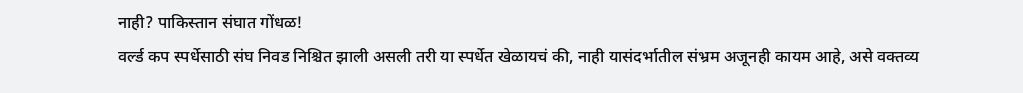नाही? पाकिस्तान संघात गोंधळ!
वर्ल्ड कप स्पर्धेसाठी संघ निवड निश्चित झाली असली तरी या स्पर्धेत खेळायचं की, नाही यासंदर्भातील संभ्रम अजूनही कायम आहे, असे वक्तव्य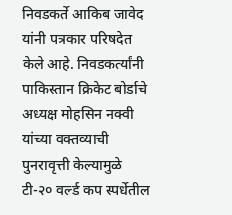निवडकर्ते आकिब जावेद यांनी पत्रकार परिषदेत केले आहे. निवडकर्त्यांनी पाकिस्तान क्रिकेट बोर्डाचे अध्यक्ष मोहसिन नक्वी यांच्या वक्तव्याची पुनरावृत्ती केल्यामुळे टी-२० वर्ल्ड कप स्पर्धेतील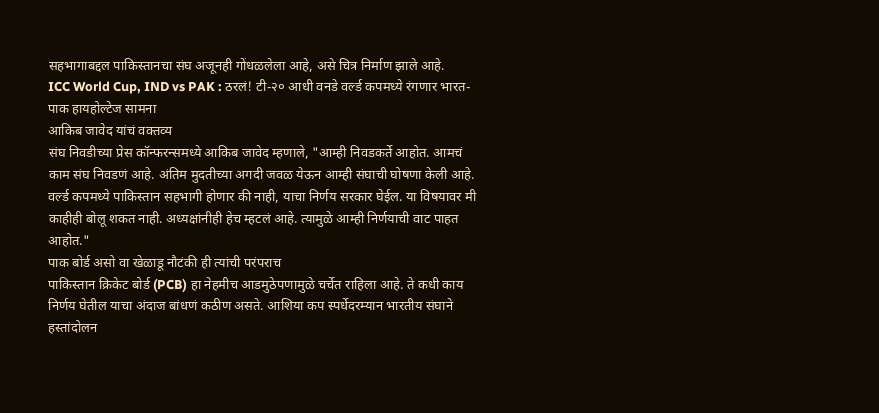सहभागाबद्दल पाकिस्तानचा संघ अजूनही गोंधळलेला आहे, असे चित्र निर्माण झाले आहे.
ICC World Cup, IND vs PAK : ठरलं! टी-२० आधी वनडे वर्ल्ड कपमध्ये रंगणार भारत-पाक हायहोल्टेज सामना
आकिब जावेद यांचं वक्तव्य
संघ निवडीच्या प्रेस कॉन्फरन्समध्ये आकिब जावेद म्हणाले, "आम्ही निवडकर्ते आहोत. आमचं काम संघ निवडणं आहे. अंतिम मुदतीच्या अगदी जवळ येऊन आम्ही संघाची घोषणा केली आहे. वर्ल्ड कपमध्ये पाकिस्तान सहभागी होणार की नाही, याचा निर्णय सरकार घेईल. या विषयावर मी काहीही बोलू शकत नाही. अध्यक्षांनीही हेच म्हटलं आहे. त्यामुळे आम्ही निर्णयाची वाट पाहत आहोत."
पाक बोर्ड असो वा खेळाडू नौटंकी ही त्यांची परंपराच
पाकिस्तान क्रिकेट बोर्ड (PCB) हा नेहमीच आडमुठेपणामुळे चर्चेत राहिला आहे. ते कधी काय निर्णय घेतील याचा अंदाज बांधणं कठीण असते. आशिया कप स्पर्धेदरम्यान भारतीय संघाने हस्तांदोलन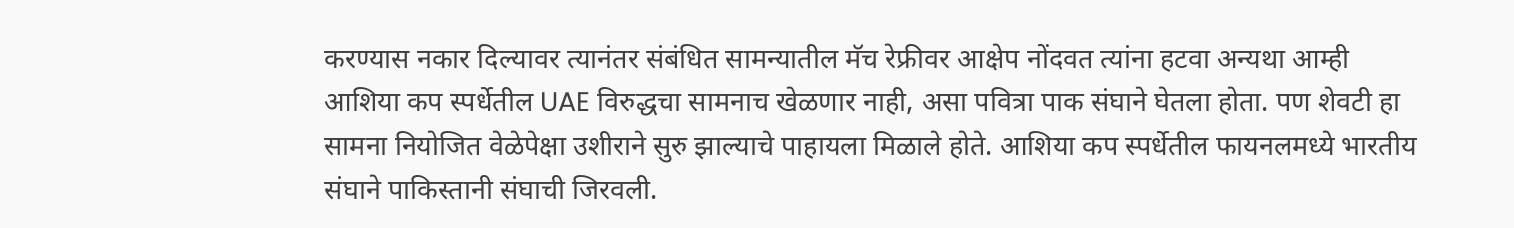करण्यास नकार दिल्यावर त्यानंतर संबंधित सामन्यातील मॅच रेफ्रीवर आक्षेप नोंदवत त्यांना हटवा अन्यथा आम्ही आशिया कप स्पर्धेतील UAE विरुद्धचा सामनाच खेळणार नाही, असा पवित्रा पाक संघाने घेतला होता. पण शेवटी हा सामना नियोजित वेळेपेक्षा उशीराने सुरु झाल्याचे पाहायला मिळाले होते. आशिया कप स्पर्धेतील फायनलमध्ये भारतीय संघाने पाकिस्तानी संघाची जिरवली.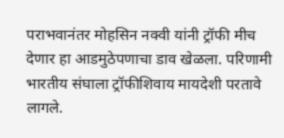पराभवानंतर मोहसिन नक्वी यांनी ट्रॉफी मीच देणार हा आडमुठेपणाचा डाव खेळला. परिणामी भारतीय संघाला ट्रॉफीशिवाय मायदेशी परतावे लागले.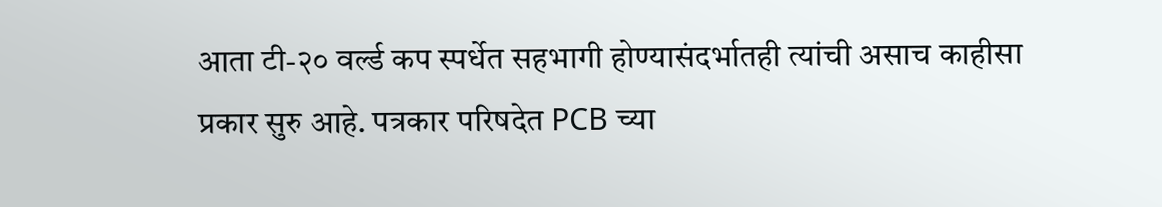आता टी-२० वर्ल्ड कप स्पर्धेत सहभागी होण्यासंदर्भातही त्यांची असाच काहीसा प्रकार सुरु आहे. पत्रकार परिषदेत PCB च्या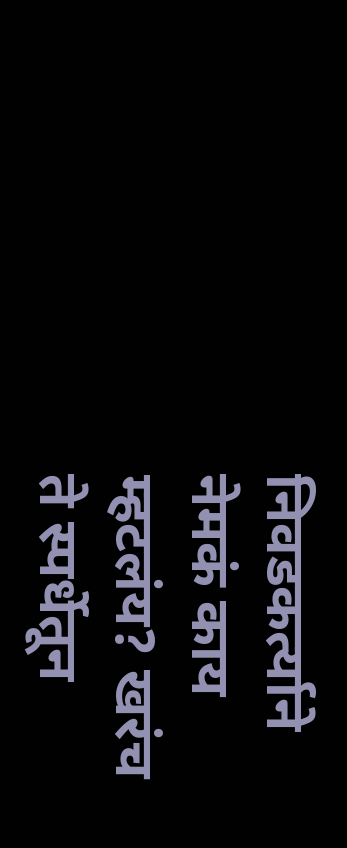निवडकर्त्याने नेमकं काय म्हटलंय? खरंच ते स्पर्धेतून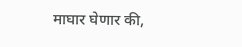माघार घेणार की,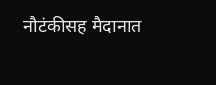नौटंकीसह मैदानात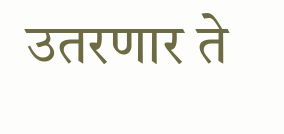उतरणार ते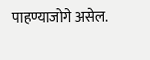पाहण्याजोगे असेल.